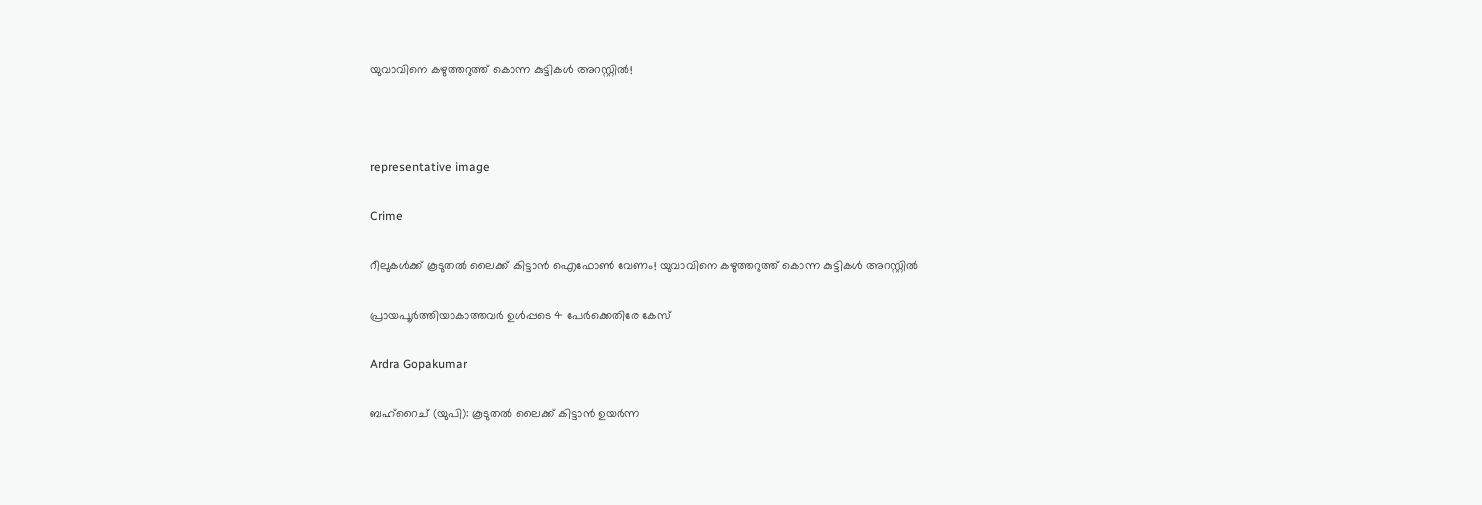യുവാവിനെ കഴുത്തറുത്ത് കൊന്ന കുട്ടികൾ അറസ്റ്റിൽ!



representative image

Crime

റീലുകൾക്ക് കൂടുതൽ ലൈക്ക് കിട്ടാൻ ഐഫോൺ വേണം! യുവാവിനെ കഴുത്തറുത്ത് കൊന്ന കുട്ടികൾ അറസ്റ്റിൽ

പ്രായപൂർത്തിയാകാത്തവർ ഉൾപ്പടെ 4 പേർക്കെതിരേ കേസ്

Ardra Gopakumar

ബഹ്‌റൈച് (യുപി): കൂടുതൽ ലൈക്ക് കിട്ടാൻ ഉയർന്ന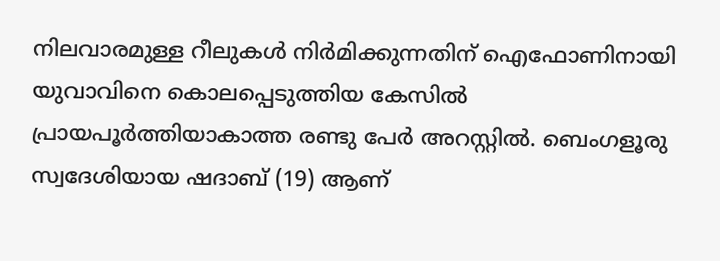നിലവാരമുള്ള റീലുകൾ നിർമിക്കുന്നതിന് ഐഫോണിനായി യുവാവിനെ കൊലപ്പെടുത്തിയ കേസിൽ പ്രായപൂർത്തിയാകാത്ത രണ്ടു പേർ അറസ്റ്റിൽ. ബെംഗളൂരു സ്വദേശിയായ ഷദാബ് (19) ആണ്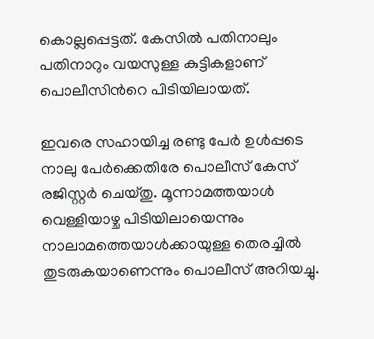കൊല്ലപ്പെട്ടത്. കേസിൽ പതിനാലും പതിനാറും വയസുള്ള കുട്ടികളാണ് പൊലീസിന്‍റെ പിടിയിലായത്.

ഇവരെ സഹായിച്ച രണ്ടു പേർ ഉൾപ്പടെ നാലു പേർക്കെതിരേ പൊലീസ് കേസ് രജിസ്റ്റർ ചെയ്തു. മൂന്നാമത്തയാൾ വെള്ളിയാഴ്ച പിടിയിലായെന്നും നാലാമത്തെയാൾക്കായുള്ള തെരച്ചിൽ തുടരുകയാണെന്നും പൊലീസ് അറിയച്ചു.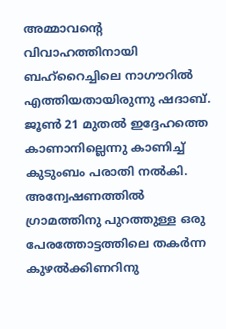അമ്മാവന്‍റെ വിവാഹത്തിനായി ബഹ്‌റൈച്ചിലെ നാഗൗറിൽ എത്തിയതായിരുന്നു ഷദാബ്. ജൂൺ 21 മുതൽ ഇദ്ദേഹത്തെ കാണാനില്ലെന്നു കാണിച്ച് കുടുംബം പരാതി നൽകി. അന്വേഷണത്തിൽ ഗ്രാമത്തിനു പുറത്തുള്ള ഒരു പേരത്തോട്ടത്തിലെ തകർന്ന കുഴൽക്കിണറിനു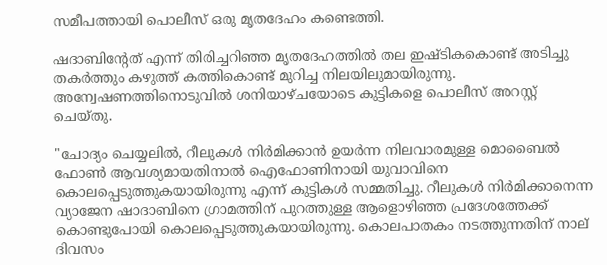സമീപത്തായി പൊലീസ് ഒരു മൃതദേഹം കണ്ടെത്തി.

ഷദാബിന്‍റേത് എന്ന് തിരിച്ചറിഞ്ഞ മൃതദേഹത്തിൽ തല ഇഷ്ടികകൊണ്ട് അടിച്ചു തകർത്തും കഴുത്ത് കത്തികൊണ്ട് മുറിച്ച നിലയിലുമായിരുന്നു. അന്വേഷണത്തിനൊടുവിൽ ശനിയാഴ്ചയോടെ കുട്ടികളെ പൊലീസ് അറസ്റ്റ് ചെയ്തു.

"ചോദ്യം ചെയ്യലിൽ, റീലുകൾ നിർമിക്കാൻ ഉയർന്ന നിലവാരമുള്ള മൊബൈൽ ഫോൺ ആവശ്യമായതിനാൽ ഐഫോണിനായി യുവാവിനെ കൊലപ്പെടുത്തുകയായിരുന്നു എന്ന് കുട്ടികൾ സമ്മതിച്ചു. റീലുകൾ നിർമിക്കാനെന്ന വ്യാജേന ഷാദാബിനെ ഗ്രാമത്തിന് പുറത്തുള്ള ആളൊഴിഞ്ഞ പ്രദേശത്തേക്ക് കൊണ്ടുപോയി കൊലപ്പെടുത്തുകയായിരുന്നു. കൊലപാതകം നടത്തുന്നതിന് നാല് ദിവസം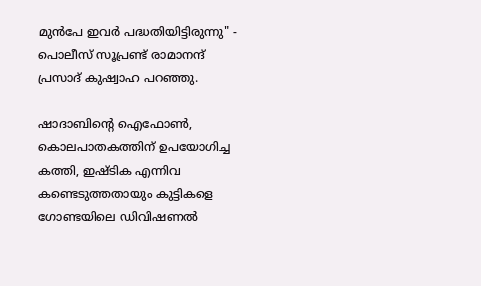മുന്‍പേ ഇവർ പദ്ധതിയിട്ടിരുന്നു" - പൊലീസ് സൂപ്രണ്ട് രാമാനന്ദ് പ്രസാദ് കുഷ്വാഹ പറഞ്ഞു.

ഷാദാബിന്‍റെ ഐഫോൺ, കൊലപാതകത്തിന് ഉപയോഗിച്ച കത്തി, ഇഷ്ടിക എന്നിവ കണ്ടെടുത്തതായും കുട്ടികളെ ഗോണ്ടയിലെ ഡിവിഷണൽ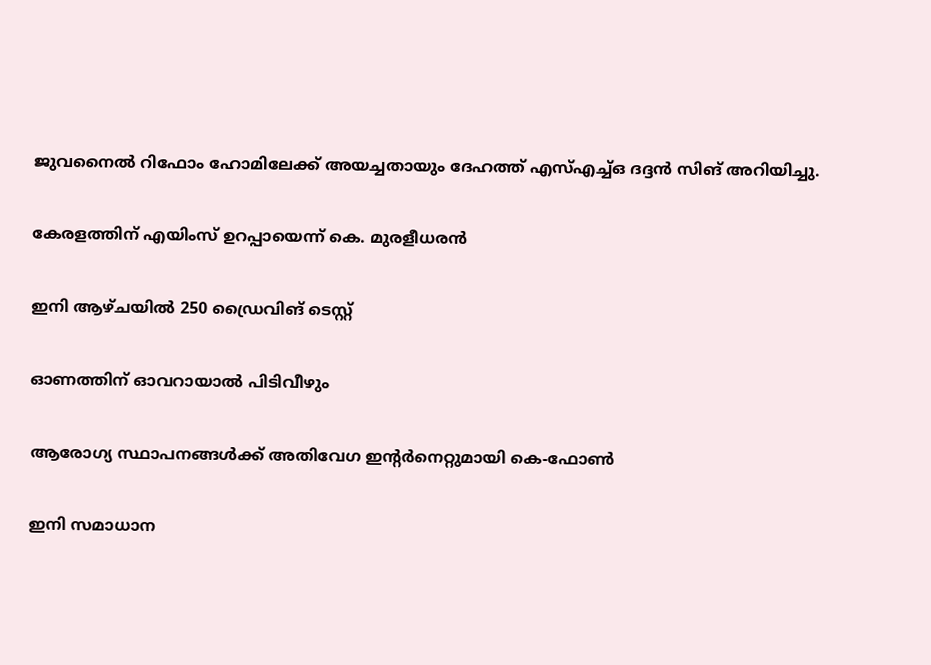ജുവനൈൽ റിഫോം ഹോമിലേക്ക് അയച്ചതായും ദേഹത്ത് എസ്എച്ച്ഒ ദദ്ദൻ സിങ് അറിയിച്ചു.

കേരളത്തിന് എയിംസ് ഉറപ്പായെന്ന് കെ. മുരളീധരൻ

ഇനി ആഴ്ചയിൽ 250 ഡ്രൈവിങ് ടെസ്റ്റ്

ഓണത്തിന് ഓവറായാൽ പിടിവീഴും

ആരോഗ്യ സ്ഥാപനങ്ങൾക്ക് അതിവേഗ ഇന്‍റർനെറ്റുമായി കെ-ഫോൺ

ഇനി സമാധാന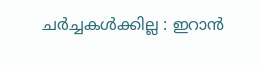ചർച്ചകൾക്കില്ല : ഇറാൻ